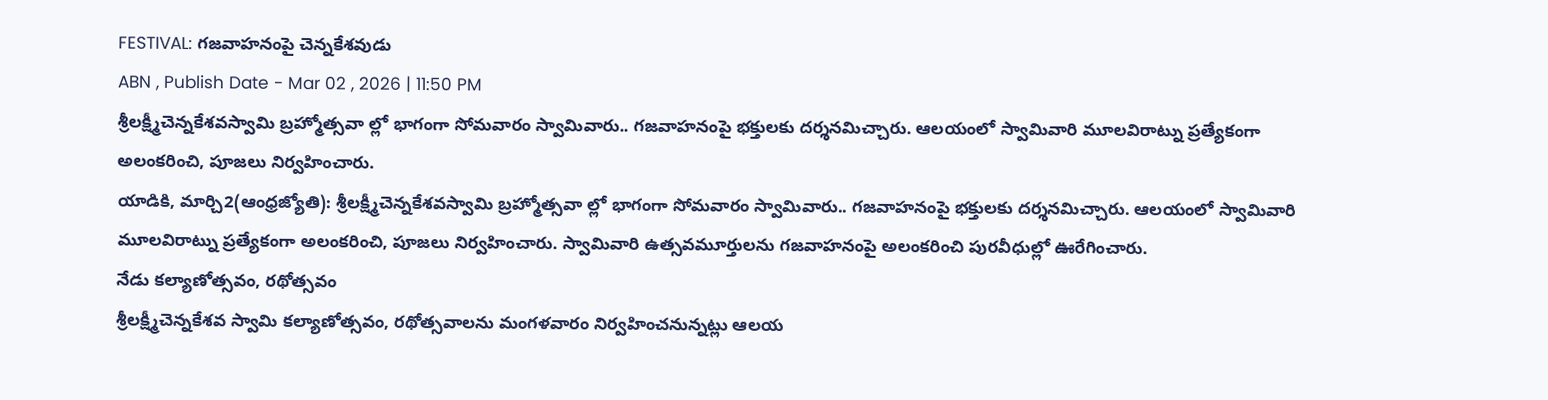FESTIVAL: గజవాహనంపై చెన్నకేశవుడు
ABN , Publish Date - Mar 02 , 2026 | 11:50 PM
శ్రీలక్ష్మీచెన్నకేశవస్వామి బ్రహ్మోత్సవా ల్లో భాగంగా సోమవారం స్వామివారు.. గజవాహనంపై భక్తులకు దర్శనమిచ్చారు. ఆలయంలో స్వామివారి మూలవిరాట్ను ప్రత్యేకంగా అలంకరించి, పూజలు నిర్వహించారు.
యాడికి, మార్చి2(ఆంధ్రజ్యోతి): శ్రీలక్ష్మీచెన్నకేశవస్వామి బ్రహ్మోత్సవా ల్లో భాగంగా సోమవారం స్వామివారు.. గజవాహనంపై భక్తులకు దర్శనమిచ్చారు. ఆలయంలో స్వామివారి మూలవిరాట్ను ప్రత్యేకంగా అలంకరించి, పూజలు నిర్వహించారు. స్వామివారి ఉత్సవమూర్తులను గజవాహనంపై అలంకరించి పురవీధుల్లో ఊరేగించారు.
నేడు కల్యాణోత్సవం, రథోత్సవం
శ్రీలక్ష్మీచెన్నకేశవ స్వామి కల్యాణోత్సవం, రథోత్సవాలను మంగళవారం నిర్వహించనున్నట్లు ఆలయ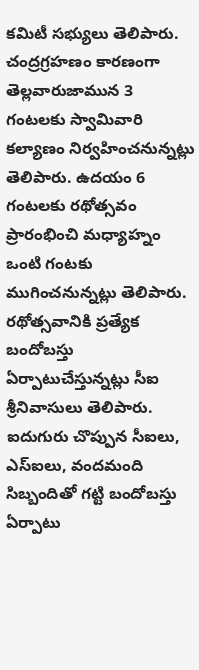కమిటీ సభ్యులు తెలిపారు. చంద్రగ్రహణం కారణంగా తెల్లవారుజామున 3 గంటలకు స్వామివారి కల్యాణం నిర్వహించనున్నట్లు తెలిపారు. ఉదయం 6 గంటలకు రథోత్సవం ప్రారంభించి మధ్యాహ్నం ఒంటి గంటకు ముగించనున్నట్లు తెలిపారు. రథోత్సవానికి ప్రత్యేక బందోబస్తు ఏర్పాటుచేస్తున్నట్లు సీఐ శ్రీనివాసులు తెలిపారు. ఐదుగురు చొప్పున సీఐలు, ఎస్ఐలు, వందమంది సిబ్బందితో గట్టి బందోబస్తు ఏర్పాటు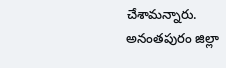చేశామన్నారు.
అనంతపురం జిల్లా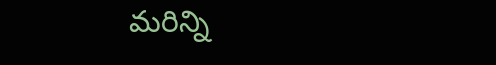మరిన్ని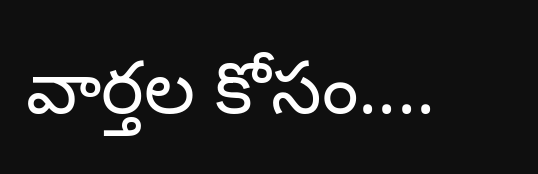వార్తల కోసం....